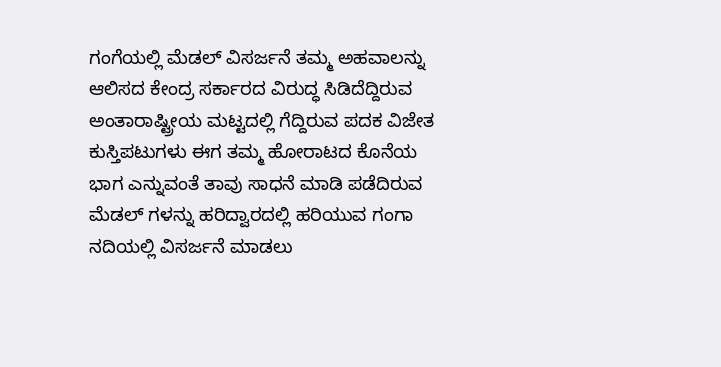ಗಂಗೆಯಲ್ಲಿ ಮೆಡಲ್ ವಿಸರ್ಜನೆ ತಮ್ಮ ಅಹವಾಲನ್ನು ಆಲಿಸದ ಕೇಂದ್ರ ಸರ್ಕಾರದ ವಿರುದ್ಧ ಸಿಡಿದೆದ್ದಿರುವ ಅಂತಾರಾಷ್ಟ್ರೀಯ ಮಟ್ಟದಲ್ಲಿ ಗೆದ್ದಿರುವ ಪದಕ ವಿಜೇತ ಕುಸ್ತಿಪಟುಗಳು ಈಗ ತಮ್ಮ ಹೋರಾಟದ ಕೊನೆಯ ಭಾಗ ಎನ್ನುವಂತೆ ತಾವು ಸಾಧನೆ ಮಾಡಿ ಪಡೆದಿರುವ ಮೆಡಲ್ ಗಳನ್ನು ಹರಿದ್ವಾರದಲ್ಲಿ ಹರಿಯುವ ಗಂಗಾ ನದಿಯಲ್ಲಿ ವಿಸರ್ಜನೆ ಮಾಡಲು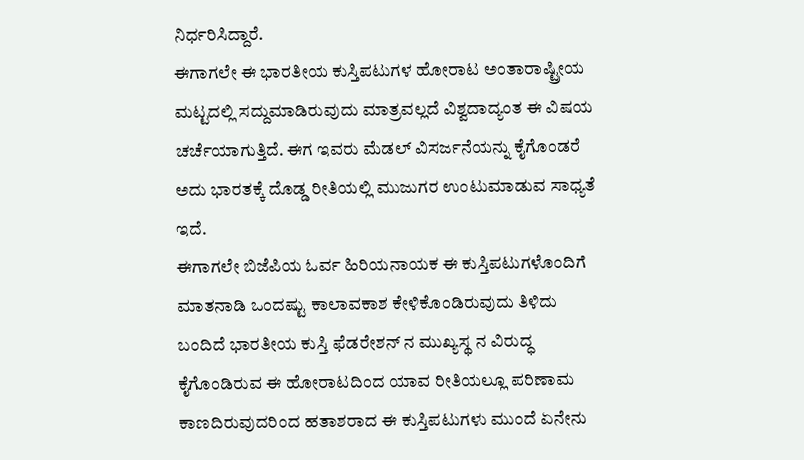ನಿರ್ಧರಿಸಿದ್ದಾರೆ.
ಈಗಾಗಲೇ ಈ ಭಾರತೀಯ ಕುಸ್ತಿಪಟುಗಳ ಹೋರಾಟ ಅಂತಾರಾಷ್ಟ್ರೀಯ ಮಟ್ಟದಲ್ಲಿ ಸದ್ದುಮಾಡಿರುವುದು ಮಾತ್ರವಲ್ಲದೆ ವಿಶ್ವದಾದ್ಯಂತ ಈ ವಿಷಯ ಚರ್ಚೆಯಾಗುತ್ತಿದೆ. ಈಗ ಇವರು ಮೆಡಲ್ ವಿಸರ್ಜನೆಯನ್ನು ಕೈಗೊಂಡರೆ ಅದು ಭಾರತಕ್ಕೆ ದೊಡ್ಡ ರೀತಿಯಲ್ಲಿ ಮುಜುಗರ ಉಂಟುಮಾಡುವ ಸಾಧ್ಯತೆ ಇದೆ.
ಈಗಾಗಲೇ ಬಿಜೆಪಿಯ ಓರ್ವ ಹಿರಿಯನಾಯಕ ಈ ಕುಸ್ತಿಪಟುಗಳೊಂದಿಗೆ ಮಾತನಾಡಿ ಒಂದಷ್ಟು ಕಾಲಾವಕಾಶ ಕೇಳಿಕೊಂಡಿರುವುದು ತಿಳಿದು ಬಂದಿದೆ ಭಾರತೀಯ ಕುಸ್ತಿ ಫೆಡರೇಶನ್ ನ ಮುಖ್ಯಸ್ಥ ನ ವಿರುದ್ಧ ಕೈಗೊಂಡಿರುವ ಈ ಹೋರಾಟದಿಂದ ಯಾವ ರೀತಿಯಲ್ಲೂ ಪರಿಣಾಮ ಕಾಣದಿರುವುದರಿಂದ ಹತಾಶರಾದ ಈ ಕುಸ್ತಿಪಟುಗಳು ಮುಂದೆ ಏನೇನು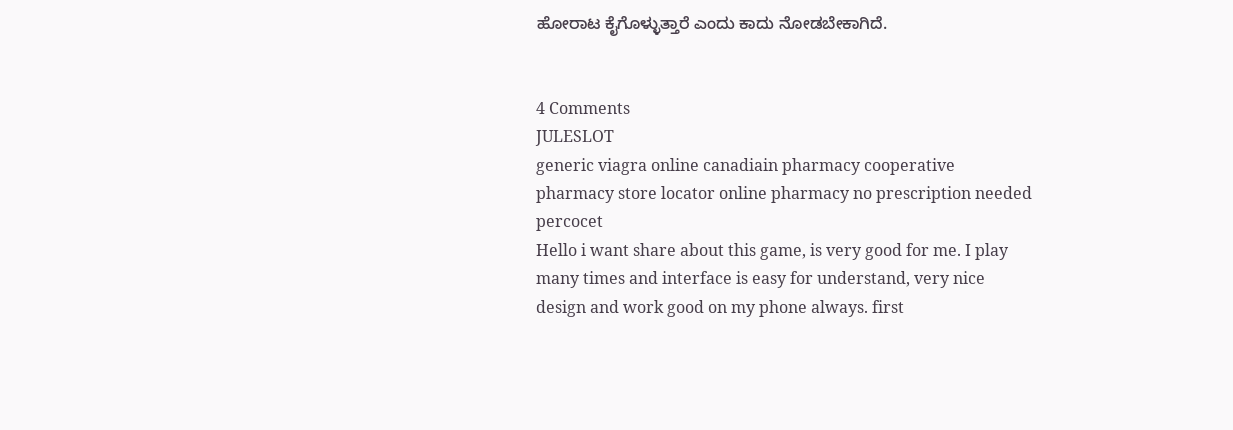ಹೋರಾಟ ಕೈಗೊಳ್ಳುತ್ತಾರೆ ಎಂದು ಕಾದು ನೋಡಬೇಕಾಗಿದೆ.


4 Comments
JULESLOT
generic viagra online canadiain pharmacy cooperative pharmacy store locator online pharmacy no prescription needed percocet
Hello i want share about this game, is very good for me. I play many times and interface is easy for understand, very nice design and work good on my phone always. first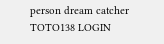person dream catcher
TOTO138 LOGIN